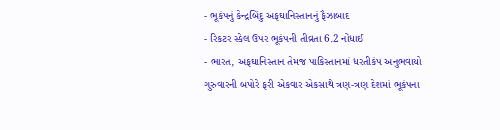- ભૂકંપનું કેન્દ્રબિંદુ અફઘાનિસ્તાનનું ફૈઝાબાદ
- રિકટર સ્કેલ ઉપર ભૂકંપની તીવ્રતા 6.2 નોંધાઈ
- ભારત, અફઘાનિસ્તાન તેમજ પાકિસ્તાનમાં ધરતીકંપ અનુભવાયો
ગુરુવારની બપોરે ફરી એકવાર એકસાથે ત્રણ-ત્રણ દેશમાં ભૂકંપના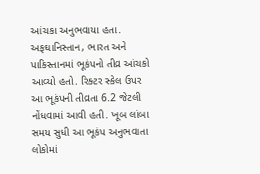આંચકા અનુભવાયા હતા. અફઘાનિસ્તાન, ભારત અને પાકિસ્તાનમાં ભૂકંપનો તીવ્ર આંચકો આવ્યો હતો. રિક્ટર સ્કેલ ઉપર આ ભૂકંપની તીવ્રતા 6.2 જેટલી નોંધવામાં આવી હતી. ખૂબ લાંબા સમય સુધી આ ભૂકંપ અનુભવાતા લોકોમાં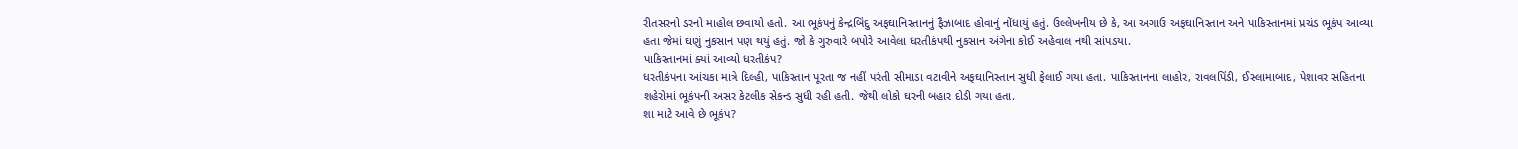રીતસરનો ડરનો માહોલ છવાયો હતો. આ ભૂકંપનું કેન્દ્રબિંદુ અફઘાનિસ્તાનનું ફૈઝાબાદ હોવાનું નોંધાયું હતું. ઉલ્લેખનીય છે કે, આ અગાઉ અફઘાનિસ્તાન અને પાકિસ્તાનમાં પ્રચંડ ભૂકંપ આવ્યા હતા જેમાં ઘણું નુકસાન પણ થયું હતું. જો કે ગુરુવારે બપોરે આવેલા ધરતીકંપથી નુકસાન અંગેના કોઈ અહેવાલ નથી સાંપડયા.
પાકિસ્તાનમાં ક્યાં આવ્યો ધરતીકંપ?
ધરતીકંપના આંચકા માત્રે દિલ્હી, પાકિસ્તાન પૂરતા જ નહીં પરંતી સીમાડા વટાવીને અફઘાનિસ્તાન સુધી ફેલાઈ ગયા હતા. પાકિસ્તાનના લાહોર, રાવલપિંડી, ઈસ્લામાબાદ, પેશાવર સહિતના શહેરોમાં ભૂકંપની અસર કેટલીક સેકન્ડ સુધી રહી હતી. જેથી લોકો ઘરની બહાર દોડી ગયા હતા.
શા માટે આવે છે ભૂકંપ?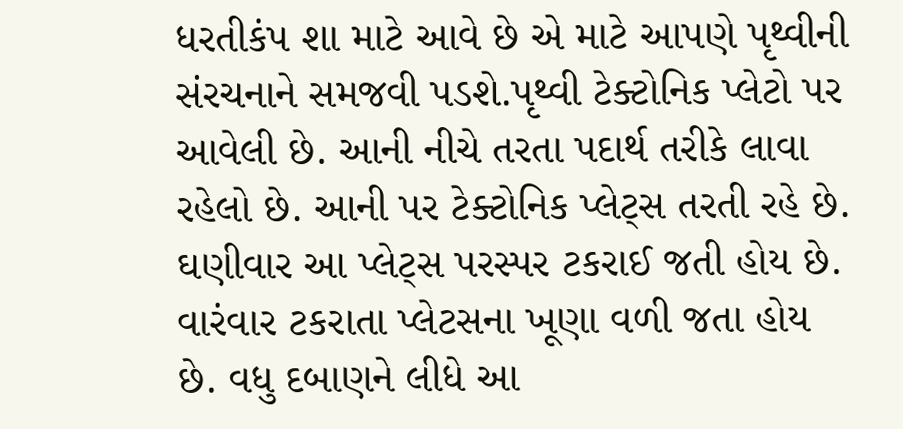ધરતીકંપ શા માટે આવે છે એ માટે આપણે પૃથ્વીની સંરચનાને સમજવી પડશે.પૃથ્વી ટેક્ટોનિક પ્લેટો પર આવેલી છે. આની નીચે તરતા પદાર્થ તરીકે લાવા રહેલો છે. આની પર ટેક્ટોનિક પ્લેટ્સ તરતી રહે છે. ઘણીવાર આ પ્લેટ્સ પરસ્પર ટકરાઈ જતી હોય છે. વારંવાર ટકરાતા પ્લેટસના ખૂણા વળી જતા હોય છે. વધુ દબાણને લીધે આ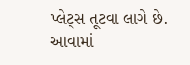પ્લેટ્સ તૂટવા લાગે છે. આવામાં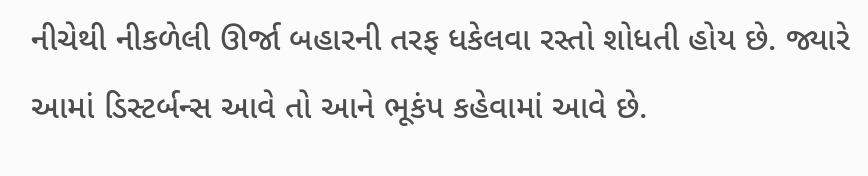નીચેથી નીકળેલી ઊર્જા બહારની તરફ ધકેલવા રસ્તો શોધતી હોય છે. જ્યારે આમાં ડિસ્ટર્બન્સ આવે તો આને ભૂકંપ કહેવામાં આવે છે.